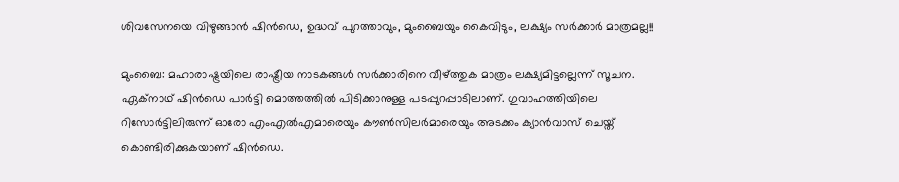ശിവസേനയെ വിഴുങ്ങാന്‍ ഷിന്‍ഡെ, ഉദ്ധവ് പുറത്താവും, മുംബൈയും കൈവിടും, ലക്ഷ്യം സര്‍ക്കാര്‍ മാത്രമല്ല!!

മുംബൈ: മഹാരാഷ്ട്രയിലെ രാഷ്ട്രീയ നാടകങ്ങള്‍ സര്‍ക്കാരിനെ വീഴ്ത്തുക മാത്രം ലക്ഷ്യമിട്ടല്ലെന്ന് സൂചന. ഏക്‌നാഥ് ഷിന്‍ഡെ പാര്‍ട്ടി മൊത്തത്തില്‍ പിടിക്കാനുള്ള പടപ്പുറപ്പാടിലാണ്. ഗുവാഹത്തിയിലെ റിസോര്‍ട്ടിലിരുന്ന് ഓരോ എംഎല്‍എമാരെയും കൗണ്‍സിലര്‍മാരെയും അടക്കം ക്യാന്‍വാസ് ചെയ്ത് കൊണ്ടിരിക്കുകയാണ് ഷിന്‍ഡെ.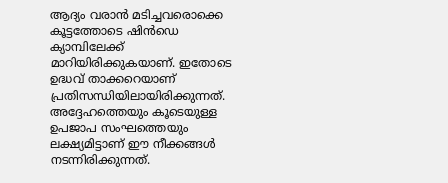ആദ്യം വരാന്‍ മടിച്ചവരൊക്കെ കൂട്ടത്തോടെ ഷിന്‍ഡെ ക്യാമ്പിലേക്ക് മാറിയിരിക്കുകയാണ്. ഇതോടെ ഉദ്ധവ് താക്കറെയാണ് പ്രതിസന്ധിയിലായിരിക്കുന്നത്. അദ്ദേഹത്തെയും കൂടെയുള്ള ഉപജാപ സംഘത്തെയും ലക്ഷ്യമിട്ടാണ് ഈ നീക്കങ്ങള്‍ നടന്നിരിക്കുന്നത്.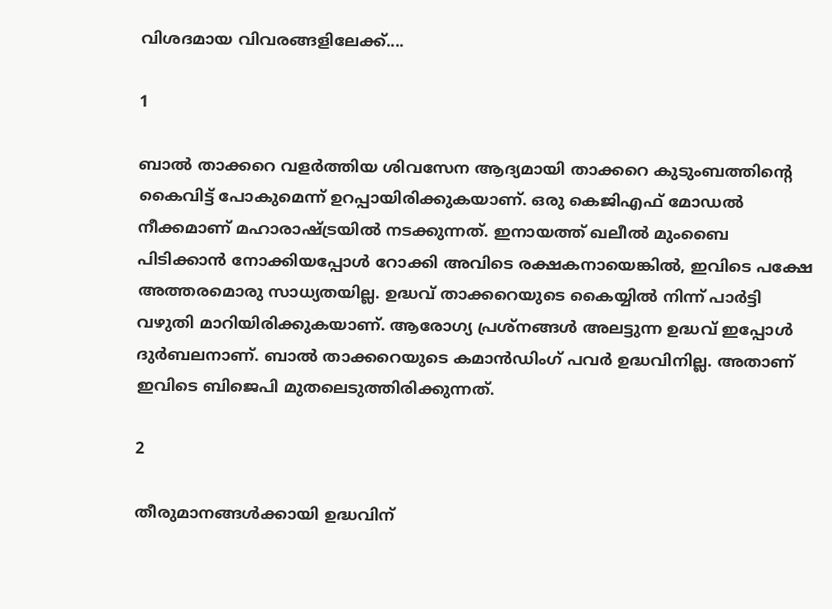വിശദമായ വിവരങ്ങളിലേക്ക്....

1

ബാല്‍ താക്കറെ വളര്‍ത്തിയ ശിവസേന ആദ്യമായി താക്കറെ കുടുംബത്തിന്റെ കൈവിട്ട് പോകുമെന്ന് ഉറപ്പായിരിക്കുകയാണ്. ഒരു കെജിഎഫ് മോഡല്‍ നീക്കമാണ് മഹാരാഷ്ട്രയില്‍ നടക്കുന്നത്. ഇനായത്ത് ഖലീല്‍ മുംബൈ പിടിക്കാന്‍ നോക്കിയപ്പോള്‍ റോക്കി അവിടെ രക്ഷകനായെങ്കില്‍, ഇവിടെ പക്ഷേ അത്തരമൊരു സാധ്യതയില്ല. ഉദ്ധവ് താക്കറെയുടെ കൈയ്യില്‍ നിന്ന് പാര്‍ട്ടി വഴുതി മാറിയിരിക്കുകയാണ്. ആരോഗ്യ പ്രശ്‌നങ്ങള്‍ അലട്ടുന്ന ഉദ്ധവ് ഇപ്പോള്‍ ദുര്‍ബലനാണ്. ബാല്‍ താക്കറെയുടെ കമാന്‍ഡിംഗ് പവര്‍ ഉദ്ധവിനില്ല. അതാണ് ഇവിടെ ബിജെപി മുതലെടുത്തിരിക്കുന്നത്.

2

തീരുമാനങ്ങള്‍ക്കായി ഉദ്ധവിന്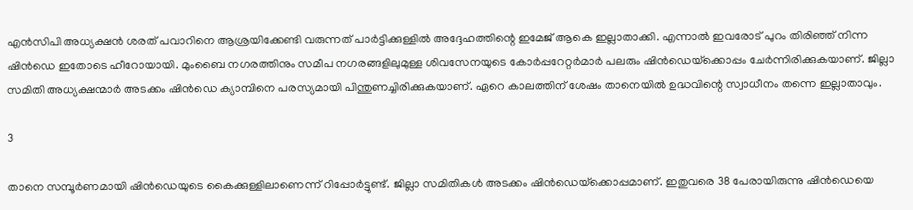എന്‍സിപി അധ്യക്ഷന്‍ ശരത് പവാറിനെ ആശ്രയിക്കേണ്ടി വരുന്നത് പാര്‍ട്ടിക്കുള്ളില്‍ അദ്ദേഹത്തിന്റെ ഇമേജ് ആകെ ഇല്ലാതാക്കി. എന്നാല്‍ ഇവരോട് പുറം തിരിഞ്ഞ് നിന്ന ഷിന്‍ഡെ ഇതോടെ ഹീറോയായി. മുംബൈ നഗരത്തിനും സമീപ നഗരങ്ങളിലുമുള്ള ശിവസേനയുടെ കോര്‍പ്പറേറ്റര്‍മാര്‍ പലരും ഷിന്‍ഡെയ്‌ക്കൊപ്പം ചേര്‍ന്നിരിക്കുകയാണ്. ജില്ലാ സമിതി അധ്യക്ഷന്മാര്‍ അടക്കം ഷിന്‍ഡെ ക്യാമ്പിനെ പരസ്യമായി പിന്തുണച്ചിരിക്കുകയാണ്. ഏറെ കാലത്തിന് ശേഷം താനെയില്‍ ഉദ്ധവിന്റെ സ്വാധീനം തന്നെ ഇല്ലാതാവും.

3

താനെ സമ്പൂര്‍ണമായി ഷിന്‍ഡെയുടെ കൈക്കുള്ളിലാണെന്ന് റിപ്പോര്‍ട്ടുണ്ട്. ജില്ലാ സമിതികള്‍ അടക്കം ഷിന്‍ഡെയ്‌ക്കൊപ്പമാണ്. ഇതുവരെ 38 പേരായിരുന്നു ഷിന്‍ഡെയെ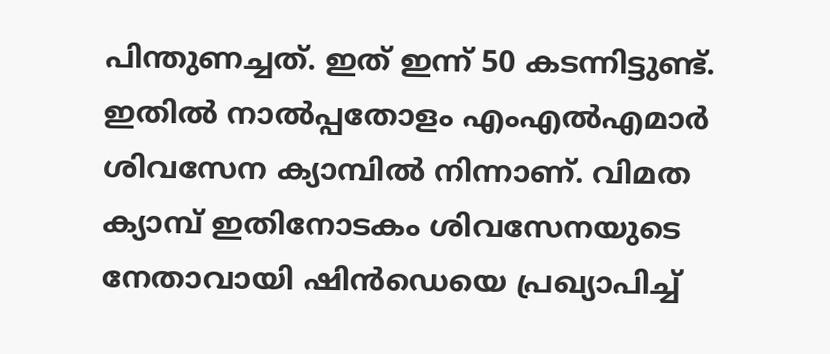പിന്തുണച്ചത്. ഇത് ഇന്ന് 50 കടന്നിട്ടുണ്ട്. ഇതില്‍ നാല്‍പ്പതോളം എംഎല്‍എമാര്‍ ശിവസേന ക്യാമ്പില്‍ നിന്നാണ്. വിമത ക്യാമ്പ് ഇതിനോടകം ശിവസേനയുടെ നേതാവായി ഷിന്‍ഡെയെ പ്രഖ്യാപിച്ച്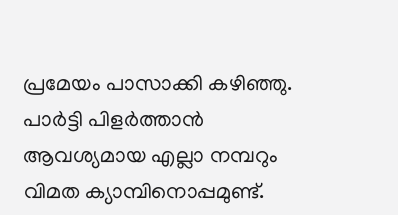പ്രമേയം പാസാക്കി കഴിഞ്ഞു. പാര്‍ട്ടി പിളര്‍ത്താന്‍ ആവശ്യമായ എല്ലാ നമ്പറും വിമത ക്യാമ്പിനൊപ്പമുണ്ട്.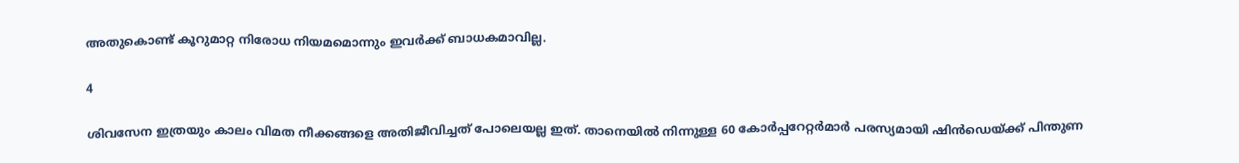അതുകൊണ്ട് കൂറുമാറ്റ നിരോധ നിയമമൊന്നും ഇവര്‍ക്ക് ബാധകമാവില്ല.

4

ശിവസേന ഇത്രയും കാലം വിമത നീക്കങ്ങളെ അതിജീവിച്ചത് പോലെയല്ല ഇത്. താനെയില്‍ നിന്നുള്ള 60 കോര്‍പ്പറേറ്റര്‍മാര്‍ പരസ്യമായി ഷിന്‍ഡെയ്ക്ക് പിന്തുണ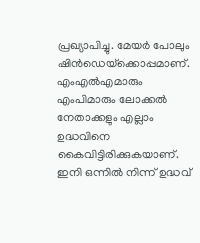പ്രഖ്യാപിച്ചു. മേയര്‍ പോലും ഷിന്‍ഡെയ്‌ക്കൊപ്പമാണ്. എംഎല്‍എമാരും എംപിമാരും ലോക്കല്‍ നേതാക്കളും എല്ലാം ഉദ്ധവിനെ കൈവിട്ടിരിക്കുകയാണ്. ഇനി ഒന്നില്‍ നിന്ന് ഉദ്ധവ്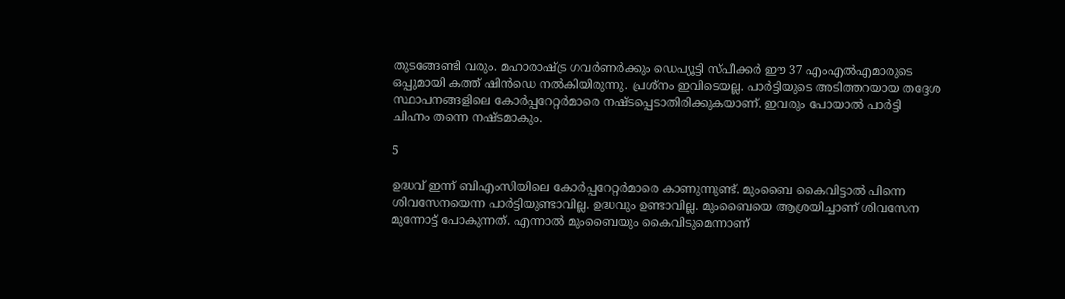തുടങ്ങേണ്ടി വരും. മഹാരാഷ്ട്ര ഗവര്‍ണര്‍ക്കും ഡെപ്യൂട്ടി സ്പീക്കര്‍ ഈ 37 എംഎല്‍എമാരുടെ ഒപ്പുമായി കത്ത് ഷിന്‍ഡെ നല്‍കിയിരുന്നു. പ്രശ്‌നം ഇവിടെയല്ല. പാര്‍ട്ടിയുടെ അടിത്തറയായ തദ്ദേശ സ്ഥാപനങ്ങളിലെ കോര്‍പ്പറേറ്റര്‍മാരെ നഷ്ടപ്പെടാതിരിക്കുകയാണ്. ഇവരും പോയാല്‍ പാര്‍ട്ടി ചിഹ്നം തന്നെ നഷ്ടമാകും.

5

ഉദ്ധവ് ഇന്ന് ബിഎംസിയിലെ കോര്‍പ്പറേറ്റര്‍മാരെ കാണുന്നുണ്ട്. മുംബൈ കൈവിട്ടാല്‍ പിന്നെ ശിവസേനയെന്ന പാര്‍ട്ടിയുണ്ടാവില്ല. ഉദ്ധവും ഉണ്ടാവില്ല. മുംബൈയെ ആശ്രയിച്ചാണ് ശിവസേന മുന്നോട്ട് പോകുന്നത്. എന്നാല്‍ മുംബൈയും കൈവിടുമെന്നാണ്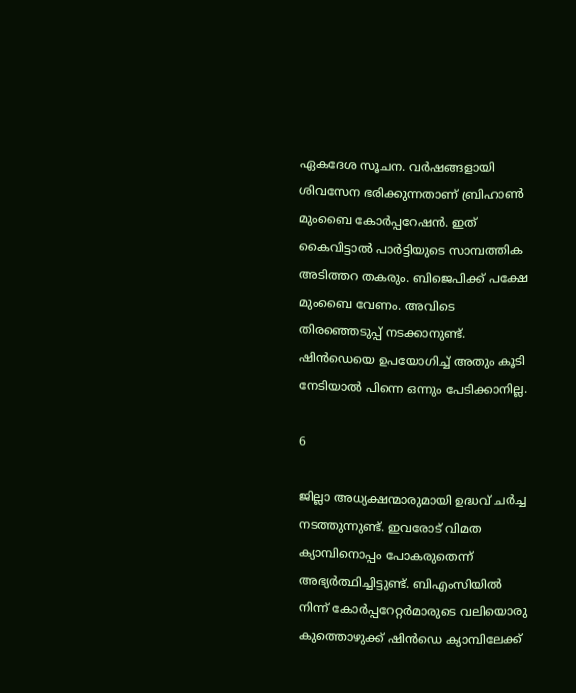ഏകദേശ സൂചന. വര്‍ഷങ്ങളായി ശിവസേന ഭരിക്കുന്നതാണ് ബ്രിഹാണ്‍ മുംബൈ കോര്‍പ്പറേഷന്‍. ഇത് കൈവിട്ടാല്‍ പാര്‍ട്ടിയുടെ സാമ്പത്തിക അടിത്തറ തകരും. ബിജെപിക്ക് പക്ഷേ മുംബൈ വേണം. അവിടെ തിരഞ്ഞെടുപ്പ് നടക്കാനുണ്ട്. ഷിന്‍ഡെയെ ഉപയോഗിച്ച് അതും കൂടി നേടിയാല്‍ പിന്നെ ഒന്നും പേടിക്കാനില്ല.

6

ജില്ലാ അധ്യക്ഷന്മാരുമായി ഉദ്ധവ് ചര്‍ച്ച നടത്തുന്നുണ്ട്. ഇവരോട് വിമത ക്യാമ്പിനൊപ്പം പോകരുതെന്ന് അഭ്യര്‍ത്ഥിച്ചിട്ടുണ്ട്. ബിഎംസിയില്‍ നിന്ന് കോര്‍പ്പറേറ്റര്‍മാരുടെ വലിയൊരു കുത്തൊഴുക്ക് ഷിന്‍ഡെ ക്യാമ്പിലേക്ക്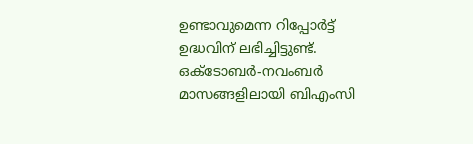ഉണ്ടാവുമെന്ന റിപ്പോര്‍ട്ട് ഉദ്ധവിന് ലഭിച്ചിട്ടുണ്ട്. ഒക്ടോബര്‍-നവംബര്‍ മാസങ്ങളിലായി ബിഎംസി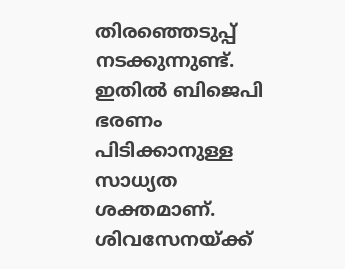തിരഞ്ഞെടുപ്പ് നടക്കുന്നുണ്ട്. ഇതില്‍ ബിജെപി ഭരണം പിടിക്കാനുള്ള സാധ്യത ശക്തമാണ്. ശിവസേനയ്ക്ക്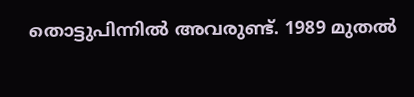തൊട്ടുപിന്നില്‍ അവരുണ്ട്. 1989 മുതല്‍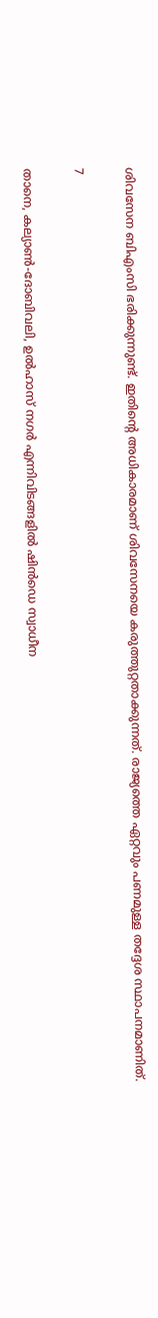ശിവസേന ബിഎംസി ഭരിക്കുന്നുണ്ട്. ഇതിന്റെ അധികാരമാണ് ശിവസേനയെ കരുത്തുറ്റതാക്കുന്നത്. രാജ്യത്തെ ഏറ്റവും പണമുള്ള തദ്ദേശ സ്ഥാപനമാണിത്.

7

താനെ, കല്യാണ്‍-ദോബിവലി, ഉല്‍ഹാസ് നഗര്‍ എന്നിവിടങ്ങളില്‍ ഷിന്‍ഡെ സ്വാധീന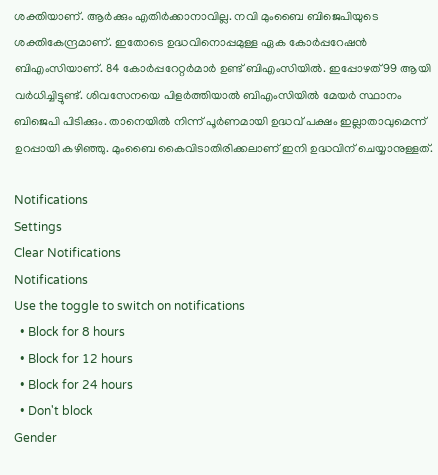ശക്തിയാണ്. ആര്‍ക്കും എതിര്‍ക്കാനാവില്ല. നവി മുംബൈ ബിജെപിയുടെ ശക്തികേന്ദ്രമാണ്. ഇതോടെ ഉദ്ധവിനൊപ്പമുള്ള ഏക കോര്‍പ്പറേഷന്‍ ബിഎംസിയാണ്. 84 കോര്‍പ്പറേറ്റര്‍മാര്‍ ഉണ്ട് ബിഎംസിയില്‍. ഇപ്പോഴത് 99 ആയി വര്‍ധിച്ചിട്ടുണ്ട്. ശിവസേനയെ പിളര്‍ത്തിയാല്‍ ബിഎംസിയില്‍ മേയര്‍ സ്ഥാനം ബിജെപി പിടിക്കും. താനെയില്‍ നിന്ന് പൂര്‍ണമായി ഉദ്ധവ് പക്ഷം ഇല്ലാതാവുമെന്ന് ഉറപ്പായി കഴിഞ്ഞു. മുംബൈ കൈവിടാതിരിക്കലാണ് ഇനി ഉദ്ധവിന് ചെയ്യാനുള്ളത്.

Notifications
Settings
Clear Notifications
Notifications
Use the toggle to switch on notifications
  • Block for 8 hours
  • Block for 12 hours
  • Block for 24 hours
  • Don't block
Gender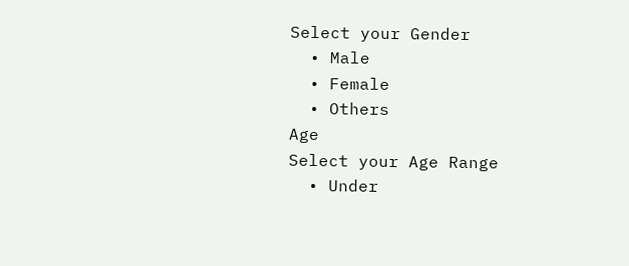Select your Gender
  • Male
  • Female
  • Others
Age
Select your Age Range
  • Under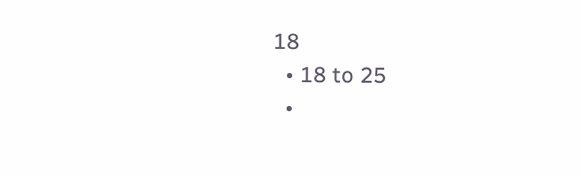18
  • 18 to 25
  •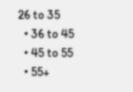26 to 35
  • 36 to 45
  • 45 to 55
  • 55+